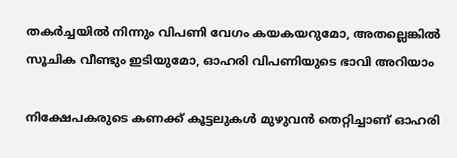തകർച്ചയിൽ നിന്നും വിപണി വേഗം കയകയറുമോ, അതല്ലെങ്കിൽ സൂചിക വീണ്ടും ഇടിയുമോ, ഓഹരി വിപണിയുടെ ഭാവി അറിയാം

നിക്ഷേപകരുടെ കണക്ക് കൂട്ടലുകൾ മുഴുവൻ തെറ്റിച്ചാണ് ഓഹരി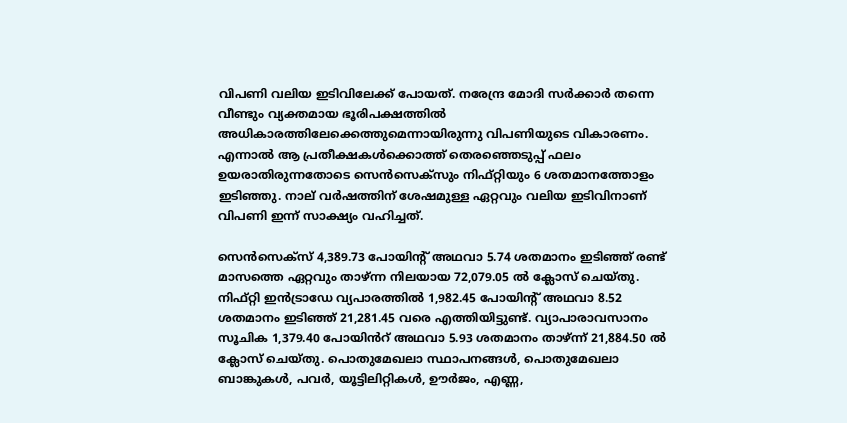വിപണി വലിയ ഇടിവിലേക്ക് പോയത്. നരേന്ദ്ര മോദി സർക്കാർ തന്നെ വീണ്ടും വ്യക്തമായ ഭൂരിപക്ഷത്തിൽ അധികാരത്തിലേക്കെത്തുമെന്നായിരുന്നു വിപണിയുടെ വികാരണം. എന്നാൽ ആ പ്രതീക്ഷകൾക്കൊത്ത് തെരഞ്ഞെടുപ്പ് ഫലം ഉയരാതിരുന്നതോടെ സെൻസെക്സും നിഫ്റ്റിയും 6 ശതമാനത്തോളം ഇടിഞ്ഞു. നാല് വർഷത്തിന് ശേഷമുള്ള ഏറ്റവും വലിയ ഇടിവിനാണ് വിപണി ഇന്ന് സാക്ഷ്യം വഹിച്ചത്.

സെൻസെക്‌സ് 4,389.73 പോയിൻ്റ് അഥവാ 5.74 ശതമാനം ഇടിഞ്ഞ് രണ്ട് മാസത്തെ ഏറ്റവും താഴ്ന്ന നിലയായ 72,079.05 ൽ ക്ലോസ് ചെയ്തു. നിഫ്റ്റി ഇൻട്രാഡേ വ്യപാരത്തിൽ 1,982.45 പോയിൻ്റ് അഥവാ 8.52 ശതമാനം ഇടിഞ്ഞ് 21,281.45 വരെ എത്തിയിട്ടുണ്ട്. വ്യാപാരാവസാനം സൂചിക 1,379.40 പോയിൻറ് അഥവാ 5.93 ശതമാനം താഴ്ന്ന് 21,884.50 ൽ ക്ലോസ് ചെയ്തു. പൊതുമേഖലാ സ്ഥാപനങ്ങൾ, പൊതുമേഖലാ ബാങ്കുകൾ, പവർ, യൂട്ടിലിറ്റികൾ, ഊർജം, എണ്ണ,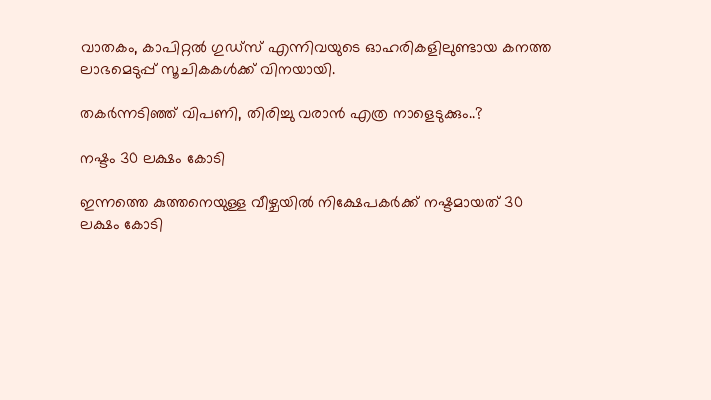വാതകം, കാപിറ്റൽ ഗുഡ്സ് എന്നിവയുടെ ഓഹരികളിലുണ്ടായ കനത്ത ലാഭമെടുപ്പ് സൂചികകൾക്ക് വിനയായി.

തകർന്നടിഞ്ഞ് വിപണി, തിരിച്ചു വരാൻ എത്ര നാളെടുക്കും..?

നഷ്ടം 30 ലക്ഷം കോടി

ഇന്നത്തെ കുത്തനെയുള്ള വീഴ്ചയിൽ നിക്ഷേപകർക്ക് നഷ്ടമായത് 30 ലക്ഷം കോടി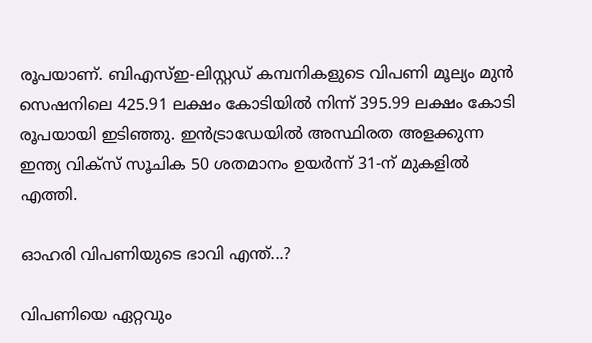രൂപയാണ്. ബിഎസ്ഇ-ലിസ്റ്റഡ് കമ്പനികളുടെ വിപണി മൂല്യം മുൻ സെഷനിലെ 425.91 ലക്ഷം കോടിയിൽ നിന്ന് 395.99 ലക്ഷം കോടി രൂപയായി ഇടിഞ്ഞു. ഇൻട്രാഡേയിൽ അസ്ഥിരത അളക്കുന്ന ഇന്ത്യ വിക്സ് സൂചിക 50 ശതമാനം ഉയർന്ന് 31-ന് മുകളിൽ എത്തി.

ഓഹരി വിപണിയുടെ ഭാവി എന്ത്...?

വിപണിയെ ഏറ്റവും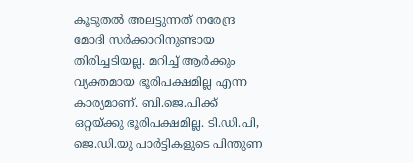കൂടുതൽ അലട്ടുന്നത് നരേന്ദ്ര മോദി സർക്കാറിനുണ്ടായ തിരിച്ചടിയല്ല. മറിച്ച് ആർക്കും വ്യക്തമായ ഭൂരിപക്ഷമില്ല എന്ന കാര്യമാണ്. ബി.ജെ.പിക്ക് ഒറ്റയ്ക്കു ഭൂരിപക്ഷമില്ല. ടി.ഡി.പി, ജെ.ഡി.യു പാര്‍ട്ടികളുടെ പിന്തുണ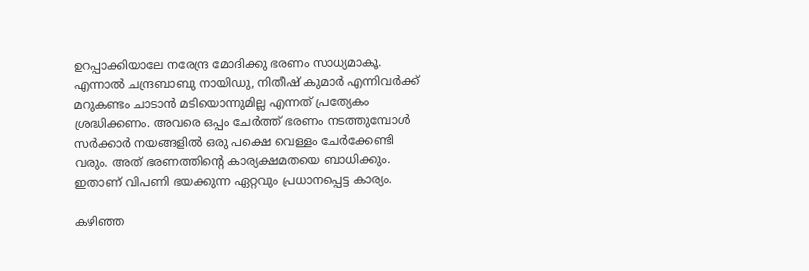ഉറപ്പാക്കിയാലേ നരേന്ദ്ര മോദിക്കു ഭരണം സാധ്യമാകൂ. എന്നാൽ ചന്ദ്രബാബു നായിഡു, നിതീഷ് കുമാർ എന്നിവർക്ക് മറുകണ്ടം ചാടാൻ മടിയൊന്നുമില്ല എന്നത് പ്രത്യേകം ശ്രദ്ധിക്കണം. അവരെ ഒപ്പം ചേർത്ത് ഭരണം നടത്തുമ്പോൾ സർക്കാർ നയങ്ങളിൽ ഒരു പക്ഷെ വെള്ളം ചേർക്കേണ്ടി വരും. അത് ഭരണത്തിന്‍റെ കാര്യക്ഷമതയെ ബാധിക്കും. ഇതാണ് വിപണി ഭയക്കുന്ന ഏറ്റവും പ്രധാനപ്പെട്ട കാര്യം.

കഴിഞ്ഞ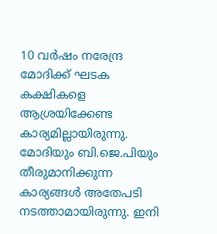10 വര്‍ഷം നരേന്ദ്ര മോദിക്ക് ഘടക കക്ഷികളെ ആശ്രയിക്കേണ്ട കാര്യമില്ലായിരുന്നു. മോദിയും ബി.ജെ.പിയും തീരുമാനിക്കുന്ന കാര്യങ്ങള്‍ അതേപടി നടത്താമായിരുന്നു. ഇനി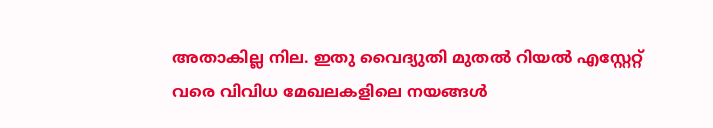അതാകില്ല നില. ഇതു വൈദ്യുതി മുതല്‍ റിയല്‍ എസ്റ്റേറ്റ് വരെ വിവിധ മേഖലകളിലെ നയങ്ങള്‍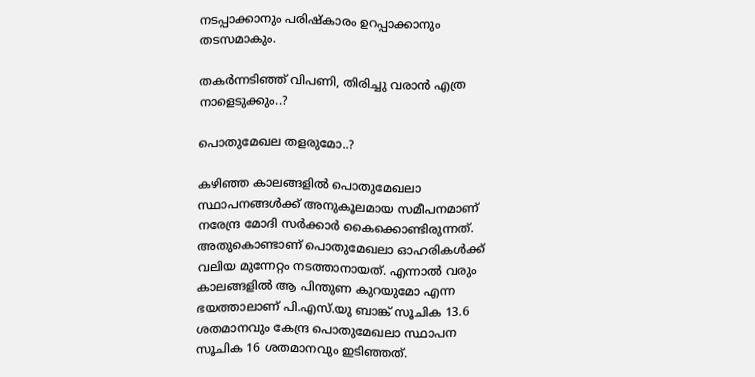നടപ്പാക്കാനും പരിഷ്‌കാരം ഉറപ്പാക്കാനും തടസമാകും.

തകർന്നടിഞ്ഞ് വിപണി, തിരിച്ചു വരാൻ എത്ര നാളെടുക്കും..?

പൊതുമേഖല തളരുമോ..?

കഴിഞ്ഞ കാലങ്ങളിൽ പൊതുമേഖലാ സ്ഥാപനങ്ങൾക്ക് അനുകൂലമായ സമീപനമാണ് നരേന്ദ്ര മോദി സർക്കാർ കൈക്കൊണ്ടിരുന്നത്. അതുകൊണ്ടാണ് പൊതുമേഖലാ ഓഹരികൾക്ക് വലിയ മുന്നേറ്റം നടത്താനായത്. എന്നാൽ വരും കാലങ്ങളിൽ ആ പിന്തുണ കുറയുമോ എന്ന ഭയത്താലാണ് പി.എസ്.യു ബാങ്ക് സൂചിക 13.6 ശതമാനവും കേന്ദ്ര പൊതുമേഖലാ സ്ഥാപന സൂചിക 16 ശതമാനവും ഇടിഞ്ഞത്.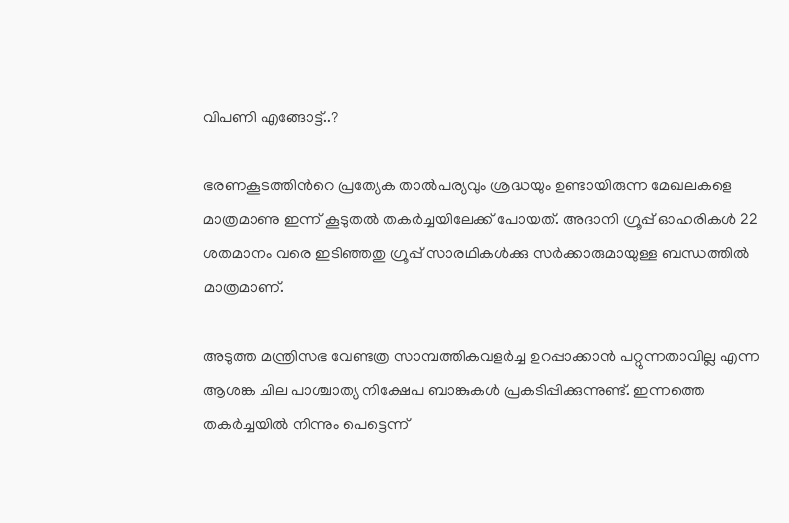വിപണി എങ്ങോട്ട്..?

ഭരണകൂടത്തിന്‍റെ പ്രത്യേക താല്‍പര്യവും ശ്രദ്ധയും ഉണ്ടായിരുന്ന മേഖലകളെ മാത്രമാണു ഇന്ന് കൂടുതൽ തകർച്ചയിലേക്ക് പോയത്. അദാനി ഗ്രൂപ്പ് ഓഹരികള്‍ 22 ശതമാനം വരെ ഇടിഞ്ഞതു ഗ്രൂപ്പ് സാരഥികള്‍ക്കു സര്‍ക്കാരുമായുള്ള ബന്ധത്തില്‍ മാത്രമാണ്.

അടുത്ത മന്ത്രിസഭ വേണ്ടത്ര സാമ്പത്തികവളര്‍ച്ച ഉറപ്പാക്കാന്‍ പറ്റുന്നതാവില്ല എന്ന ആശങ്ക ചില പാശ്ചാത്യ നിക്ഷേപ ബാങ്കുകള്‍ പ്രകടിപ്പിക്കുന്നുണ്ട്. ഇന്നത്തെ തകർച്ചയിൽ നിന്നും പെട്ടെന്ന്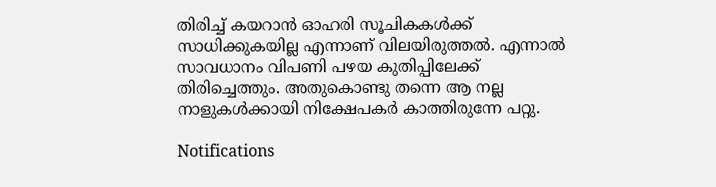തിരിച്ച് കയറാൻ ഓഹരി സൂചികകൾക്ക് സാധിക്കുകയില്ല എന്നാണ് വിലയിരുത്തൽ. എന്നാൽ സാവധാനം വിപണി പഴയ കുതിപ്പിലേക്ക് തിരിച്ചെത്തും. അതുകൊണ്ടു തന്നെ ആ നല്ല നാളുകൾക്കായി നിക്ഷേപകർ കാത്തിരുന്നേ പറ്റു.

Notifications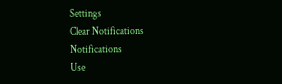Settings
Clear Notifications
Notifications
Use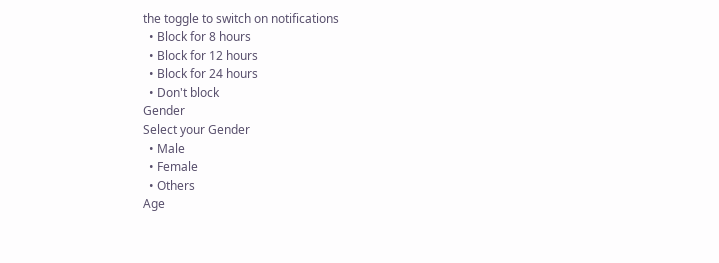the toggle to switch on notifications
  • Block for 8 hours
  • Block for 12 hours
  • Block for 24 hours
  • Don't block
Gender
Select your Gender
  • Male
  • Female
  • Others
Age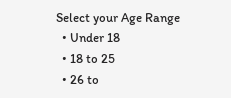Select your Age Range
  • Under 18
  • 18 to 25
  • 26 to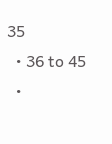35
  • 36 to 45
  •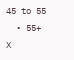45 to 55
  • 55+
X